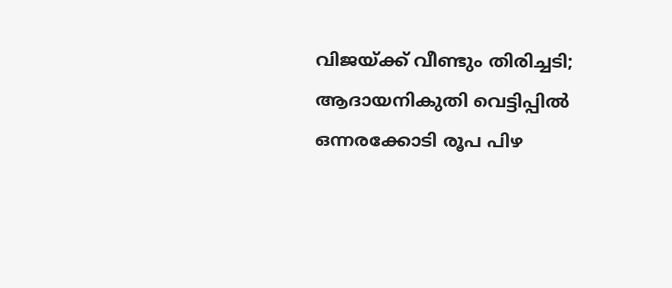വിജയ്ക്ക് വീണ്ടും തിരിച്ചടി; ആദായനികുതി വെട്ടിപ്പിൽ ഒന്നരക്കോടി രൂപ പിഴ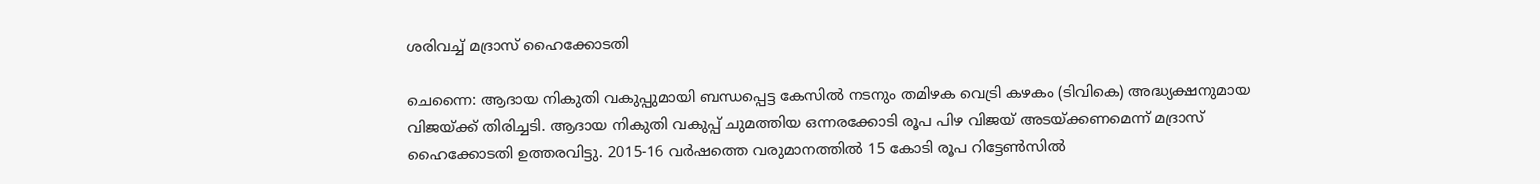ശരിവച്ച് മദ്രാസ് ഹൈക്കോടതി

ചെന്നൈ: ആദായ നികുതി വകുപ്പുമായി ബന്ധപ്പെട്ട കേസിൽ നടനും തമിഴക വെട്രി കഴകം (ടിവികെ) അദ്ധ്യക്ഷനുമായ വിജയ്ക്ക് തിരിച്ചടി. ആദായ നികുതി വകുപ്പ് ചുമത്തിയ ഒന്നരക്കോടി രൂപ പിഴ വിജയ് അടയ്ക്കണമെന്ന് മദ്രാസ് ഹൈക്കോടതി ഉത്തരവിട്ടു. 2015-16 വർഷത്തെ വരുമാനത്തിൽ 15 കോടി രൂപ റിട്ടേൺസിൽ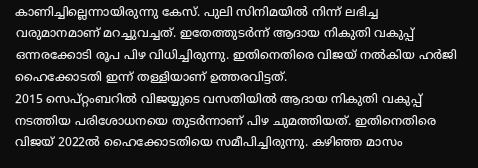കാണിച്ചില്ലെന്നായിരുന്നു കേസ്. പുലി സിനിമയിൽ നിന്ന് ലഭിച്ച വരുമാനമാണ് മറച്ചുവച്ചത്. ഇതേത്തുടർന്ന് ആദായ നികുതി വകുപ്പ് ഒന്നരക്കോടി രൂപ പിഴ വിധിച്ചിരുന്നു. ഇതിനെതിരെ വിജയ് നൽകിയ ഹർജി ഹൈക്കോടതി ഇന്ന് തള്ളിയാണ് ഉത്തരവിട്ടത്.
2015 സെപ്റ്റംബറിൽ വിജയ്യുടെ വസതിയിൽ ആദായ നികുതി വകുപ്പ് നടത്തിയ പരിശോധനയെ തുടർന്നാണ് പിഴ ചുമത്തിയത്. ഇതിനെതിരെ വിജയ് 2022ൽ ഹൈക്കോടതിയെ സമീപിച്ചിരുന്നു. കഴിഞ്ഞ മാസം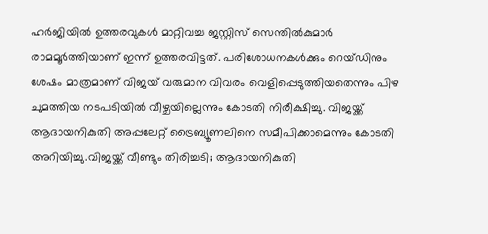ഹർജിയിൽ ഉത്തരവുകൾ മാറ്റിവച്ച ജസ്റ്റിസ് സെന്തിൽകുമാർ രാമമൂർത്തിയാണ് ഇന്ന് ഉത്തരവിട്ടത്. പരിശോധനകൾക്കും റെയ്ഡിനും ശേഷം മാത്രമാണ് വിജയ് വരുമാന വിവരം വെളിപ്പെടുത്തിയതെന്നും പിഴ ചുമത്തിയ നടപടിയിൽ വീഴ്ചയില്ലെന്നും കോടതി നിരീക്ഷിച്ചു. വിജയ്ക്ക് ആദായനികുതി അപ്പലേറ്റ് ട്രൈബ്യൂണലിനെ സമീപിക്കാമെന്നും കോടതി അറിയിച്ചു.വിജയ്ക്ക് വീണ്ടും തിരിച്ചടി; ആദായനികുതി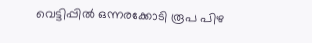വെട്ടിപ്പിൽ ഒന്നരക്കോടി രൂപ പിഴ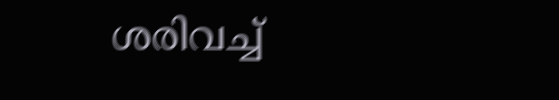ശരിവച്ച്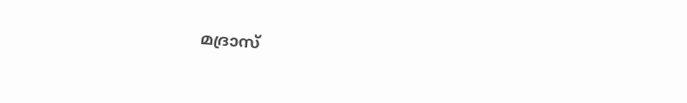മദ്രാസ്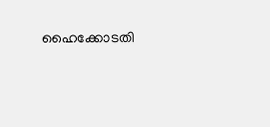ഹൈക്കോടതി